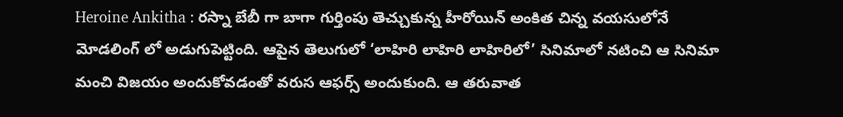Heroine Ankitha : రస్నా బేబీ గా బాగా గుర్తింపు తెచ్చుకున్న హీరోయిన్ అంకిత చిన్న వయసులోనే మోడలింగ్ లో అడుగుపెట్టింది. ఆపైన తెలుగులో ‘లాహిరి లాహిరి లాహిరిలో’ సినిమాలో నటించి ఆ సినిమా మంచి విజయం అందుకోవడంతో వరుస ఆఫర్స్ అందుకుంది. ఆ తరువాత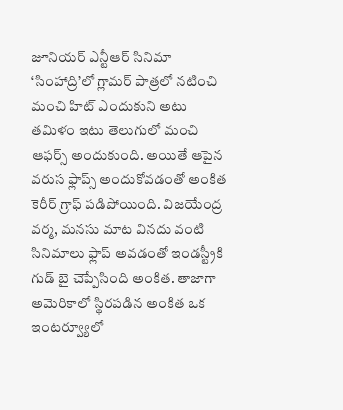జూనియర్ ఎన్టీఆర్ సినిమా ‘సింహాద్రి’లో గ్లామర్ పాత్రలో నటించి మంచి హిట్ ఎందుకుని అటు తమిళం ఇటు తెలుగులో మంచి ఆఫర్స్ అందుకుంది. అయితే ఆపైన వరుస ఫ్లాప్స్ అందుకోవడంతో అంకిత కెరీర్ గ్రాఫ్ పడిపోయింది. విజయేంద్ర వర్మ, మనసు మాట వినదు వంటి సినిమాలు ఫ్లాప్ అవడంతో ఇండస్ట్రీకి గుడ్ బై చెప్పేసింది అంకిత. తాజాగా అమెరికాలో స్థిరపడిన అంకిత ఒక ఇంటర్వ్యూలో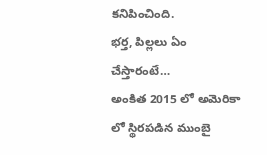కనిపించింది.
భర్త, పిల్లలు ఏం చేస్తారంటే…
అంకిత 2015 లో అమెరికా లో స్థిరపడిన ముంబై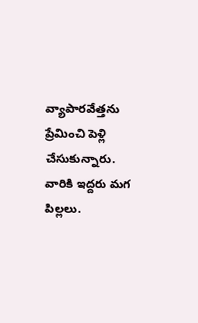వ్యాపారవేత్తను ప్రేమించి పెళ్లి చేసుకున్నారు. వారికి ఇద్దరు మగ పిల్లలు.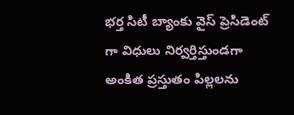భర్త సిటీ బ్యాంకు వైస్ ప్రెసిడెంట్ గా విధులు నిర్వర్తిస్తుండగా అంకిత ప్రస్తుతం పిల్లలను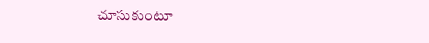చూసుకుంటూ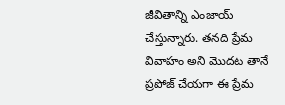జీవితాన్ని ఎంజాయ్ చేస్తున్నారు. తనది ప్రేమ వివాహం అని మొదట తానే ప్రపోజ్ చేయగా ఈ ప్రేమ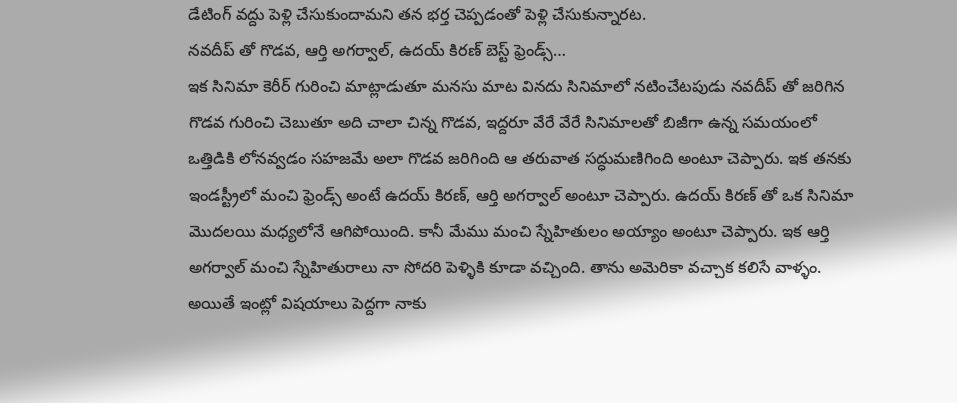డేటింగ్ వద్దు పెళ్లి చేసుకుందామని తన భర్త చెప్పడంతో పెళ్లి చేసుకున్నారట.
నవదీప్ తో గొడవ, ఆర్తి అగర్వాల్, ఉదయ్ కిరణ్ బెస్ట్ ఫ్రెండ్స్…
ఇక సినిమా కెరీర్ గురించి మాట్లాడుతూ మనసు మాట వినదు సినిమాలో నటించేటపుడు నవదీప్ తో జరిగిన గొడవ గురించి చెబుతూ అది చాలా చిన్న గొడవ, ఇద్దరూ వేరే వేరే సినిమాలతో బిజీగా ఉన్న సమయంలో ఒత్తిడికి లోనవ్వడం సహజమే అలా గొడవ జరిగింది ఆ తరువాత సద్ధుమణిగింది అంటూ చెప్పారు. ఇక తనకు ఇండస్ట్రీలో మంచి ఫ్రెండ్స్ అంటే ఉదయ్ కిరణ్, ఆర్తి అగర్వాల్ అంటూ చెప్పారు. ఉదయ్ కిరణ్ తో ఒక సినిమా మొదలయి మధ్యలోనే ఆగిపోయింది. కానీ మేము మంచి స్నేహితులం అయ్యాం అంటూ చెప్పారు. ఇక ఆర్తి అగర్వాల్ మంచి స్నేహితురాలు నా సోదరి పెళ్ళికి కూడా వచ్చింది. తాను అమెరికా వచ్చాక కలిసే వాళ్ళం. అయితే ఇంట్లో విషయాలు పెద్దగా నాకు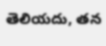తెలియదు, తన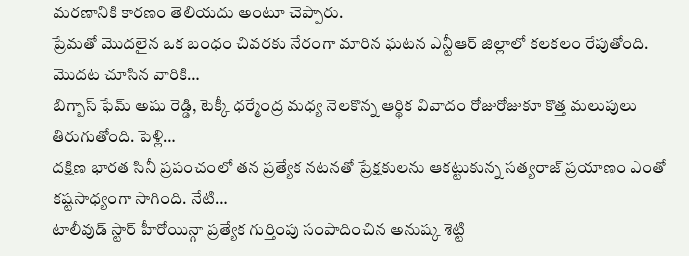మరణానికి కారణం తెలియదు అంటూ చెప్పారు.
ప్రేమతో మొదలైన ఒక బంధం చివరకు నేరంగా మారిన ఘటన ఎన్టీఆర్ జిల్లాలో కలకలం రేపుతోంది. మొదట చూసిన వారికి…
బిగ్బాస్ ఫేమ్ అషు రెడ్డి, టెక్కీ ధర్మేంద్ర మధ్య నెలకొన్న ఆర్థిక వివాదం రోజురోజుకూ కొత్త మలుపులు తిరుగుతోంది. పెళ్లి…
దక్షిణ భారత సినీ ప్రపంచంలో తన ప్రత్యేక నటనతో ప్రేక్షకులను ఆకట్టుకున్న సత్యరాజ్ ప్రయాణం ఎంతో కష్టసాధ్యంగా సాగింది. నేటి…
టాలీవుడ్ స్టార్ హీరోయిన్గా ప్రత్యేక గుర్తింపు సంపాదించిన అనుష్క శెట్టి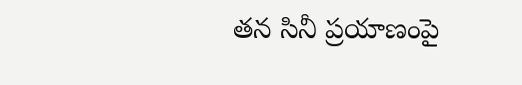తన సినీ ప్రయాణంపై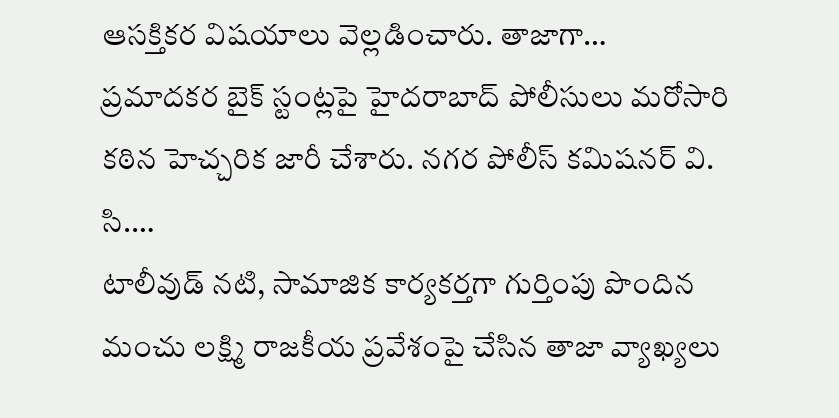ఆసక్తికర విషయాలు వెల్లడించారు. తాజాగా…
ప్రమాదకర బైక్ స్టంట్లపై హైదరాబాద్ పోలీసులు మరోసారి కఠిన హెచ్చరిక జారీ చేశారు. నగర పోలీస్ కమిషనర్ వి. సి.…
టాలీవుడ్ నటి, సామాజిక కార్యకర్తగా గుర్తింపు పొందిన మంచు లక్ష్మి రాజకీయ ప్రవేశంపై చేసిన తాజా వ్యాఖ్యలు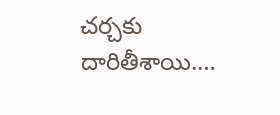చర్చకు దారితీశాయి.…